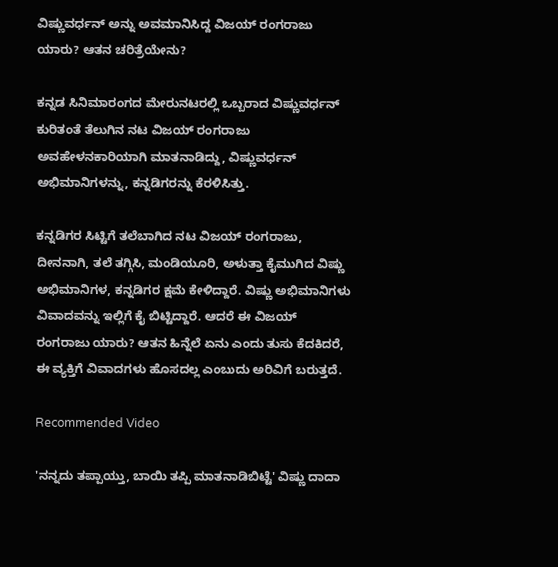ವಿಷ್ಣುವರ್ಧನ್ ಅನ್ನು ಅವಮಾನಿಸಿದ್ದ ವಿಜಯ್ ರಂಗರಾಜು ಯಾರು? ಆತನ ಚರಿತ್ರೆಯೇನು?

ಕನ್ನಡ ಸಿನಿಮಾರಂಗದ ಮೇರುನಟರಲ್ಲಿ ಒಬ್ಬರಾದ ವಿಷ್ಣುವರ್ಧನ್ ಕುರಿತಂತೆ ತೆಲುಗಿನ ನಟ ವಿಜಯ್ ರಂಗರಾಜು ಅವಹೇಳನಕಾರಿಯಾಗಿ ಮಾತನಾಡಿದ್ದು, ವಿಷ್ಣುವರ್ಧನ್ ಅಭಿಮಾನಿಗಳನ್ನು, ಕನ್ನಡಿಗರನ್ನು ಕೆರಳಿಸಿತ್ತು.

ಕನ್ನಡಿಗರ ಸಿಟ್ಟಿಗೆ ತಲೆಬಾಗಿದ ನಟ ವಿಜಯ್ ರಂಗರಾಜು, ದೀನನಾಗಿ, ತಲೆ ತಗ್ಗಿಸಿ, ಮಂಡಿಯೂರಿ, ಅಳುತ್ತಾ ಕೈಮುಗಿದ ವಿಷ್ಣು ಅಭಿಮಾನಿಗಳ, ಕನ್ನಡಿಗರ ಕ್ಷಮೆ ಕೇಳಿದ್ದಾರೆ. ವಿಷ್ಣು ಅಭಿಮಾನಿಗಳು ವಿವಾದವನ್ನು ಇಲ್ಲಿಗೆ ಕೈ ಬಿಟ್ಟಿದ್ದಾರೆ. ಆದರೆ ಈ ವಿಜಯ್ ರಂಗರಾಜು ಯಾರು? ಆತನ ಹಿನ್ನೆಲೆ ಏನು ಎಂದು ತುಸು ಕೆದಕಿದರೆ, ಈ ವ್ಯಕ್ತಿಗೆ ವಿವಾದಗಳು ಹೊಸದಲ್ಲ ಎಂಬುದು ಅರಿವಿಗೆ ಬರುತ್ತದೆ.

Recommended Video

'ನನ್ನದು ತಪ್ಪಾಯ್ತು, ಬಾಯಿ ತಪ್ಪಿ ಮಾತನಾಡಿಬಿಟ್ಟೆ' ವಿಷ್ಣು ದಾದಾ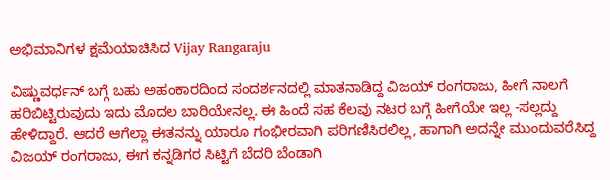ಅಭಿಮಾನಿಗಳ ಕ್ಷಮೆಯಾಚಿಸಿದ Vijay Rangaraju

ವಿಷ್ಣುವರ್ಧನ್ ಬಗ್ಗೆ ಬಹು ಅಹಂಕಾರದಿಂದ ಸಂದರ್ಶನದಲ್ಲಿ ಮಾತನಾಡಿದ್ದ ವಿಜಯ್ ರಂಗರಾಜು, ಹೀಗೆ ನಾಲಗೆ ಹರಿಬಿಟ್ಟಿರುವುದು ಇದು ಮೊದಲ ಬಾರಿಯೇನಲ್ಲ. ಈ ಹಿಂದೆ ಸಹ ಕೆಲವು ನಟರ ಬಗ್ಗೆ ಹೀಗೆಯೇ ಇಲ್ಲ -ಸಲ್ಲದ್ದು ಹೇಳಿದ್ದಾರೆ. ಆದರೆ ಆಗೆಲ್ಲಾ ಈತನನ್ನು ಯಾರೂ ಗಂಭೀರವಾಗಿ ಪರಿಗಣಿಸಿರಲಿಲ್ಲ, ಹಾಗಾಗಿ ಅದನ್ನೇ ಮುಂದುವರೆಸಿದ್ದ ವಿಜಯ್ ರಂಗರಾಜು, ಈಗ ಕನ್ನಡಿಗರ ಸಿಟ್ಟಿಗೆ ಬೆದರಿ ಬೆಂಡಾಗಿ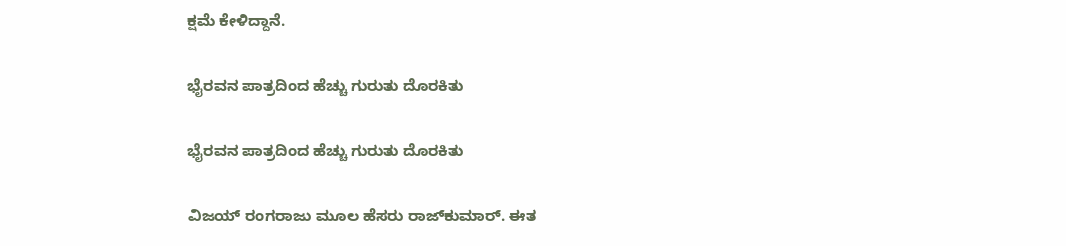ಕ್ಷಮೆ ಕೇಳಿದ್ದಾನೆ.

ಭೈರವನ ಪಾತ್ರದಿಂದ ಹೆಚ್ಚು ಗುರುತು ದೊರಕಿತು

ಭೈರವನ ಪಾತ್ರದಿಂದ ಹೆಚ್ಚು ಗುರುತು ದೊರಕಿತು

ವಿಜಯ್ ರಂಗರಾಜು ಮೂಲ ಹೆಸರು ರಾಜ್‌ಕುಮಾರ್. ಈತ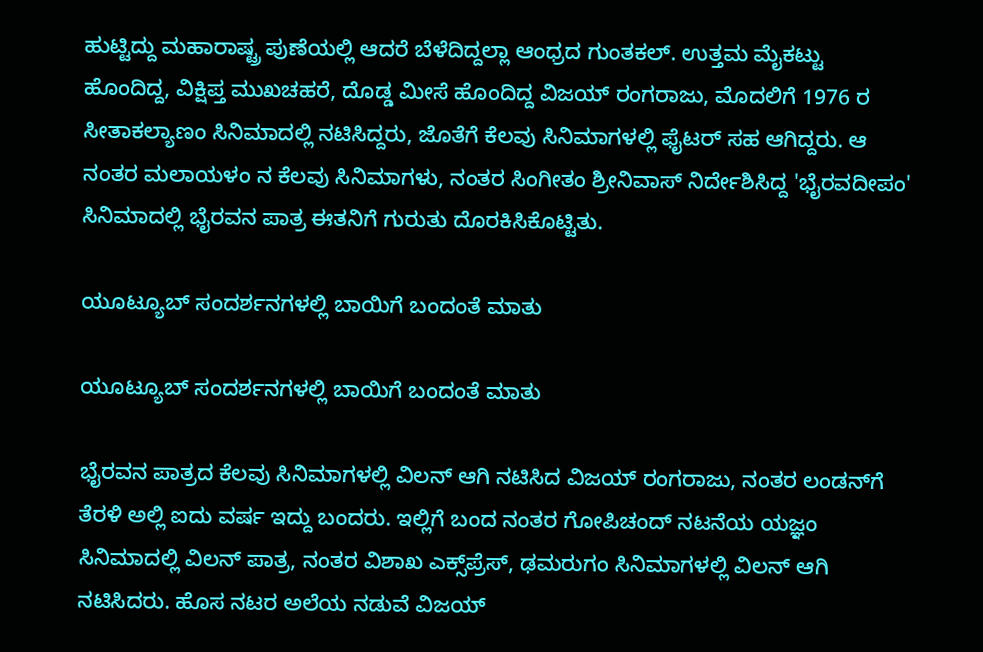ಹುಟ್ಟಿದ್ದು ಮಹಾರಾಷ್ಟ್ರ ಪುಣೆಯಲ್ಲಿ ಆದರೆ ಬೆಳೆದಿದ್ದಲ್ಲಾ ಆಂಧ್ರದ ಗುಂತಕಲ್‌. ಉತ್ತಮ ಮೈಕಟ್ಟು ಹೊಂದಿದ್ದ, ವಿಕ್ಷಿಪ್ತ ಮುಖಚಹರೆ, ದೊಡ್ಡ ಮೀಸೆ ಹೊಂದಿದ್ದ ವಿಜಯ್ ರಂಗರಾಜು, ಮೊದಲಿಗೆ 1976 ರ ಸೀತಾಕಲ್ಯಾಣಂ ಸಿನಿಮಾದಲ್ಲಿ ನಟಿಸಿದ್ದರು, ಜೊತೆಗೆ ಕೆಲವು ಸಿನಿಮಾಗಳಲ್ಲಿ ಫೈಟರ್ ಸಹ ಆಗಿದ್ದರು. ಆ ನಂತರ ಮಲಾಯಳಂ ನ ಕೆಲವು ಸಿನಿಮಾಗಳು, ನಂತರ ಸಿಂಗೀತಂ ಶ್ರೀನಿವಾಸ್ ನಿರ್ದೇಶಿಸಿದ್ದ 'ಭೈರವದೀಪಂ' ಸಿನಿಮಾದಲ್ಲಿ ಭೈರವನ ಪಾತ್ರ ಈತನಿಗೆ ಗುರುತು ದೊರಕಿಸಿಕೊಟ್ಟಿತು.

ಯೂಟ್ಯೂಬ್ ಸಂದರ್ಶನಗಳಲ್ಲಿ ಬಾಯಿಗೆ ಬಂದಂತೆ ಮಾತು

ಯೂಟ್ಯೂಬ್ ಸಂದರ್ಶನಗಳಲ್ಲಿ ಬಾಯಿಗೆ ಬಂದಂತೆ ಮಾತು

ಭೈರವನ ಪಾತ್ರದ ಕೆಲವು ಸಿನಿಮಾಗಳಲ್ಲಿ ವಿಲನ್ ಆಗಿ ನಟಿಸಿದ ವಿಜಯ್ ರಂಗರಾಜು, ನಂತರ ಲಂಡನ್‌ಗೆ ತೆರಳಿ ಅಲ್ಲಿ ಐದು ವರ್ಷ ಇದ್ದು ಬಂದರು. ಇಲ್ಲಿಗೆ ಬಂದ ನಂತರ ಗೋಪಿಚಂದ್ ನಟನೆಯ ಯಜ್ಞಂ ಸಿನಿಮಾದಲ್ಲಿ ವಿಲನ್ ಪಾತ್ರ, ನಂತರ ವಿಶಾಖ ಎಕ್ಸ್‌ಪ್ರೆಸ್, ಢಮರುಗಂ ಸಿನಿಮಾಗಳಲ್ಲಿ ವಿಲನ್ ಆಗಿ ನಟಿಸಿದರು. ಹೊಸ ನಟರ ಅಲೆಯ ನಡುವೆ ವಿಜಯ್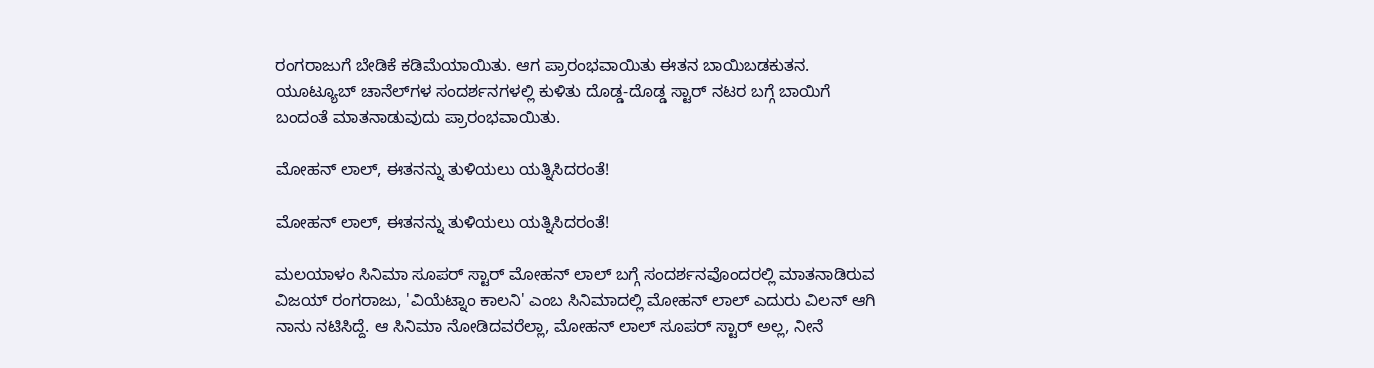ರಂಗರಾಜುಗೆ ಬೇಡಿಕೆ ಕಡಿಮೆಯಾಯಿತು. ಆಗ ಪ್ರಾರಂಭವಾಯಿತು ಈತನ ಬಾಯಿಬಡಕುತನ. ಯೂಟ್ಯೂಬ್ ಚಾನೆಲ್‌ಗಳ ಸಂದರ್ಶನಗಳಲ್ಲಿ ಕುಳಿತು ದೊಡ್ಡ-ದೊಡ್ಡ ಸ್ಟಾರ್ ನಟರ ಬಗ್ಗೆ ಬಾಯಿಗೆ ಬಂದಂತೆ ಮಾತನಾಡುವುದು ಪ್ರಾರಂಭವಾಯಿತು.

ಮೋಹನ್ ಲಾಲ್, ಈತನನ್ನು ತುಳಿಯಲು ಯತ್ನಿಸಿದರಂತೆ!

ಮೋಹನ್ ಲಾಲ್, ಈತನನ್ನು ತುಳಿಯಲು ಯತ್ನಿಸಿದರಂತೆ!

ಮಲಯಾಳಂ ಸಿನಿಮಾ ಸೂಪರ್ ಸ್ಟಾರ್ ಮೋಹನ್ ಲಾಲ್ ಬಗ್ಗೆ ಸಂದರ್ಶನವೊಂದರಲ್ಲಿ ಮಾತನಾಡಿರುವ ವಿಜಯ್ ರಂಗರಾಜು, 'ವಿಯೆಟ್ನಾಂ ಕಾಲನಿ' ಎಂಬ ಸಿನಿಮಾದಲ್ಲಿ ಮೋಹನ್ ಲಾಲ್ ಎದುರು ವಿಲನ್ ಆಗಿ ನಾನು ನಟಿಸಿದ್ದೆ. ಆ ಸಿನಿಮಾ ನೋಡಿದವರೆಲ್ಲಾ, ಮೋಹನ್ ಲಾಲ್ ಸೂಪರ್ ಸ್ಟಾರ್ ಅಲ್ಲ, ನೀನೆ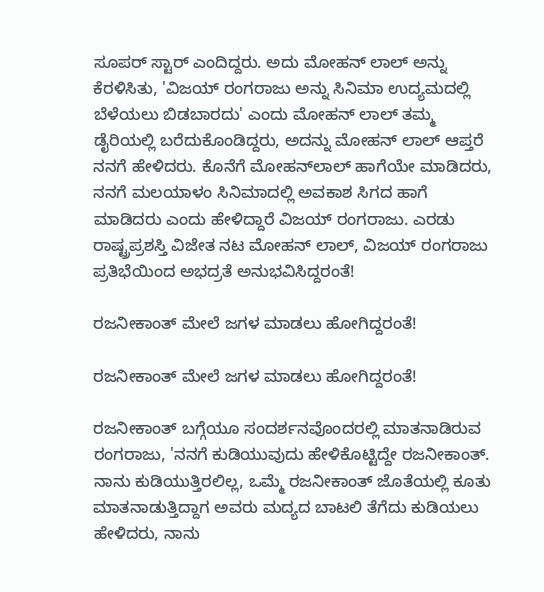ಸೂಪರ್ ಸ್ಟಾರ್ ಎಂದಿದ್ದರು. ಅದು ಮೋಹನ್ ಲಾಲ್ ಅನ್ನು ಕೆರಳಿಸಿತು, 'ವಿಜಯ್ ರಂಗರಾಜು ಅನ್ನು ಸಿನಿಮಾ ಉದ್ಯಮದಲ್ಲಿ ಬೆಳೆಯಲು ಬಿಡಬಾರದು' ಎಂದು ಮೋಹನ್ ಲಾಲ್ ತಮ್ಮ ಡೈರಿಯಲ್ಲಿ ಬರೆದುಕೊಂಡಿದ್ದರು, ಅದನ್ನು ಮೋಹನ್ ಲಾಲ್ ಆಪ್ತರೆ ನನಗೆ ಹೇಳಿದರು. ಕೊನೆಗೆ ಮೋಹನ್‌ಲಾಲ್ ಹಾಗೆಯೇ ಮಾಡಿದರು, ನನಗೆ ಮಲಯಾಳಂ ಸಿನಿಮಾದಲ್ಲಿ ಅವಕಾಶ ಸಿಗದ ಹಾಗೆ ಮಾಡಿದರು ಎಂದು ಹೇಳಿದ್ದಾರೆ ವಿಜಯ್ ರಂಗರಾಜು. ಎರಡು ರಾಷ್ಟ್ರಪ್ರಶಸ್ತಿ ವಿಜೇತ ನಟ ಮೋಹನ್ ಲಾಲ್, ವಿಜಯ್ ರಂಗರಾಜು ಪ್ರತಿಭೆಯಿಂದ ಅಭದ್ರತೆ ಅನುಭವಿಸಿದ್ದರಂತೆ!

ರಜನೀಕಾಂತ್ ಮೇಲೆ ಜಗಳ ಮಾಡಲು ಹೋಗಿದ್ದರಂತೆ!

ರಜನೀಕಾಂತ್ ಮೇಲೆ ಜಗಳ ಮಾಡಲು ಹೋಗಿದ್ದರಂತೆ!

ರಜನೀಕಾಂತ್ ಬಗ್ಗೆಯೂ ಸಂದರ್ಶನವೊಂದರಲ್ಲಿ ಮಾತನಾಡಿರುವ ರಂಗರಾಜು, 'ನನಗೆ ಕುಡಿಯುವುದು ಹೇಳಿಕೊಟ್ಟಿದ್ದೇ ರಜನೀಕಾಂತ್. ನಾನು ಕುಡಿಯುತ್ತಿರಲಿಲ್ಲ, ಒಮ್ಮೆ ರಜನೀಕಾಂತ್ ಜೊತೆಯಲ್ಲಿ ಕೂತು ಮಾತನಾಡುತ್ತಿದ್ದಾಗ ಅವರು ಮದ್ಯದ ಬಾಟಲಿ ತೆಗೆದು ಕುಡಿಯಲು ಹೇಳಿದರು, ನಾನು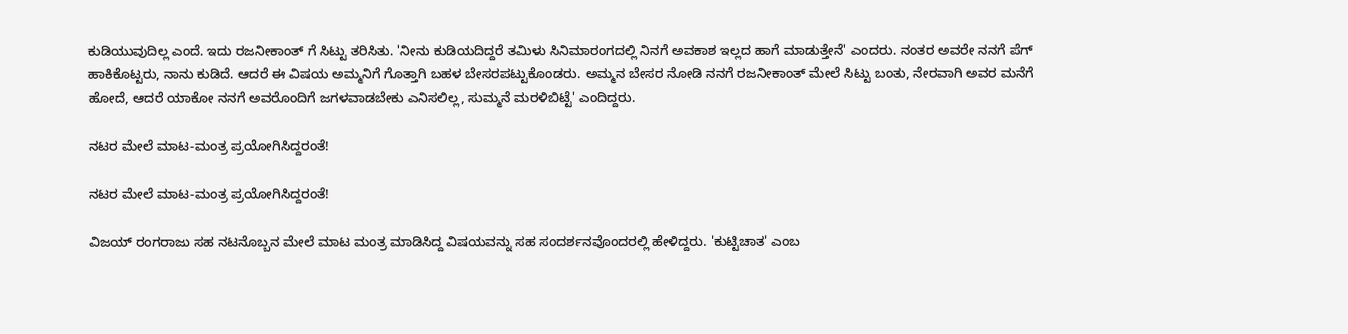ಕುಡಿಯುವುದಿಲ್ಲ ಎಂದೆ. ಇದು ರಜನೀಕಾಂತ್ ಗೆ ಸಿಟ್ಟು ತರಿಸಿತು. 'ನೀನು ಕುಡಿಯದಿದ್ದರೆ ತಮಿಳು ಸಿನಿಮಾರಂಗದಲ್ಲಿ ನಿನಗೆ ಅವಕಾಶ ಇಲ್ಲದ ಹಾಗೆ ಮಾಡುತ್ತೇನೆ' ಎಂದರು. ನಂತರ ಅವರೇ ನನಗೆ ಪೆಗ್ ಹಾಕಿಕೊಟ್ಟರು, ನಾನು ಕುಡಿದೆ. ಆದರೆ ಈ ವಿಷಯ ಅಮ್ಮನಿಗೆ ಗೊತ್ತಾಗಿ ಬಹಳ ಬೇಸರಪಟ್ಟುಕೊಂಡರು. ಅಮ್ಮನ ಬೇಸರ ನೋಡಿ ನನಗೆ ರಜನೀಕಾಂತ್ ಮೇಲೆ ಸಿಟ್ಟು ಬಂತು, ನೇರವಾಗಿ ಅವರ ಮನೆಗೆ ಹೋದೆ, ಆದರೆ ಯಾಕೋ ನನಗೆ ಅವರೊಂದಿಗೆ ಜಗಳವಾಡಬೇಕು ಎನಿಸಲಿಲ್ಲ, ಸುಮ್ಮನೆ ಮರಳಿಬಿಟ್ಟೆ' ಎಂದಿದ್ದರು.

ನಟರ ಮೇಲೆ ಮಾಟ-ಮಂತ್ರ ಪ್ರಯೋಗಿಸಿದ್ದರಂತೆ!

ನಟರ ಮೇಲೆ ಮಾಟ-ಮಂತ್ರ ಪ್ರಯೋಗಿಸಿದ್ದರಂತೆ!

ವಿಜಯ್ ರಂಗರಾಜು ಸಹ ನಟನೊಬ್ಬನ ಮೇಲೆ ಮಾಟ ಮಂತ್ರ ಮಾಡಿಸಿದ್ದ ವಿಷಯವನ್ನು ಸಹ ಸಂದರ್ಶನವೊಂದರಲ್ಲಿ ಹೇಳಿದ್ದರು. 'ಕುಟ್ಟಿಚಾತ' ಎಂಬ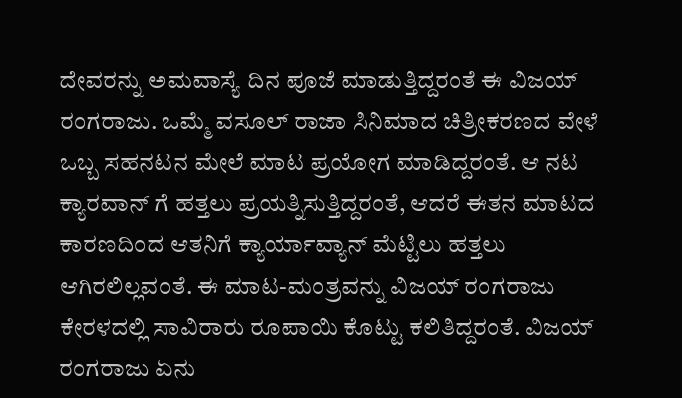ದೇವರನ್ನು ಅಮವಾಸ್ಯೆ ದಿನ ಪೂಜೆ ಮಾಡುತ್ತಿದ್ದರಂತೆ ಈ ವಿಜಯ್ ರಂಗರಾಜು. ಒಮ್ಮೆ ವಸೂಲ್ ರಾಜಾ ಸಿನಿಮಾದ ಚಿತ್ರೀಕರಣದ ವೇಳೆ ಒಬ್ಬ ಸಹನಟನ ಮೇಲೆ ಮಾಟ ಪ್ರಯೋಗ ಮಾಡಿದ್ದರಂತೆ. ಆ ನಟ ಕ್ಯಾರವಾನ್‌ ಗೆ ಹತ್ತಲು ಪ್ರಯತ್ನಿಸುತ್ತಿದ್ದರಂತೆ, ಆದರೆ ಈತನ ಮಾಟದ ಕಾರಣದಿಂದ ಆತನಿಗೆ ಕ್ಯಾರ್ಯಾವ್ಯಾನ್‌ ಮೆಟ್ಟಿಲು ಹತ್ತಲು ಆಗಿರಲಿಲ್ಲವಂತೆ. ಈ ಮಾಟ-ಮಂತ್ರವನ್ನು ವಿಜಯ್ ರಂಗರಾಜು ಕೇರಳದಲ್ಲಿ ಸಾವಿರಾರು ರೂಪಾಯಿ ಕೊಟ್ಟು ಕಲಿತಿದ್ದರಂತೆ. ವಿಜಯ್ ರಂಗರಾಜು ಏನು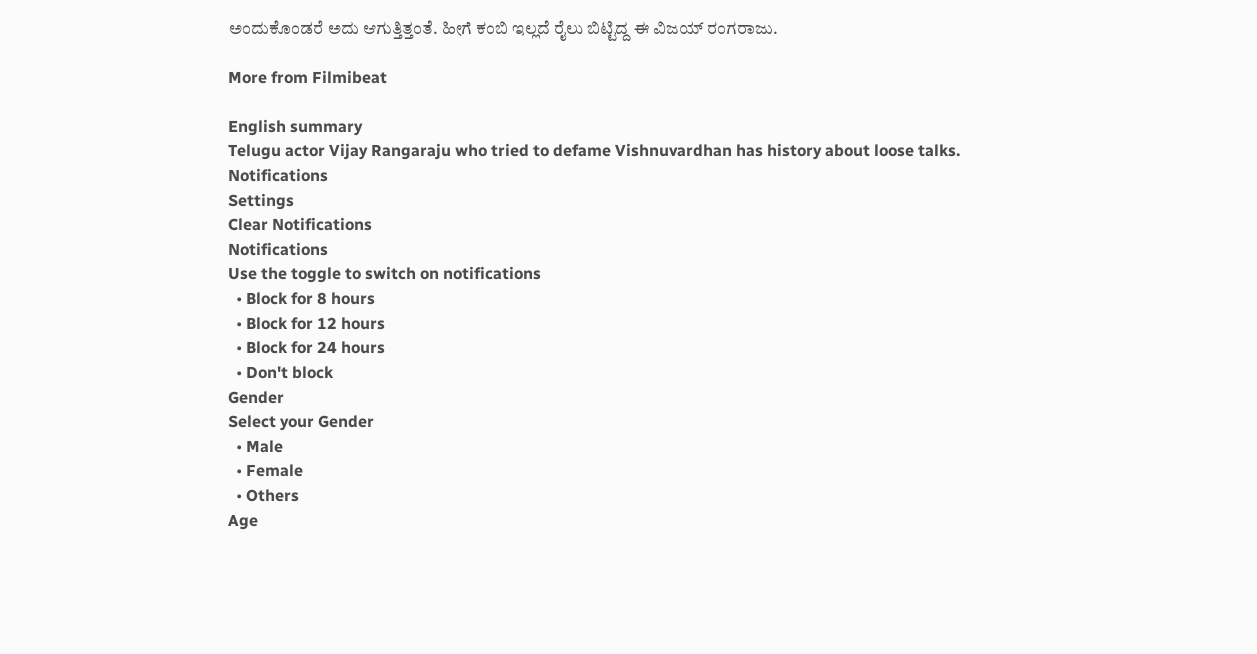ಅಂದುಕೊಂಡರೆ ಅದು ಆಗುತ್ತಿತ್ತಂತೆ. ಹೀಗೆ ಕಂಬಿ ಇಲ್ಲದೆ ರೈಲು ಬಿಟ್ಟಿದ್ದ ಈ ವಿಜಯ್ ರಂಗರಾಜು.

More from Filmibeat

English summary
Telugu actor Vijay Rangaraju who tried to defame Vishnuvardhan has history about loose talks.
Notifications
Settings
Clear Notifications
Notifications
Use the toggle to switch on notifications
  • Block for 8 hours
  • Block for 12 hours
  • Block for 24 hours
  • Don't block
Gender
Select your Gender
  • Male
  • Female
  • Others
Age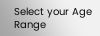Select your Age Range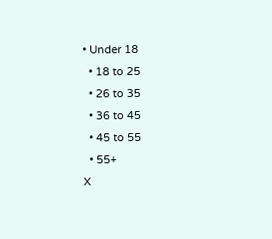• Under 18
  • 18 to 25
  • 26 to 35
  • 36 to 45
  • 45 to 55
  • 55+
X